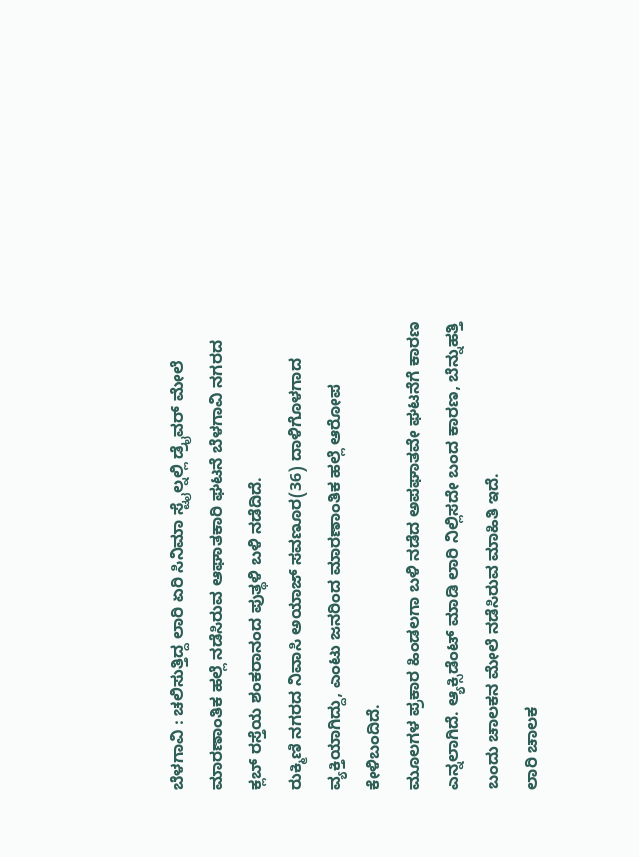ಬೆಳಗಾವಿ : ಚಲಿಸುತ್ತಿದ್ದ ಲಾರಿ ಏರಿ ಸಿನಿಮಾ ಸ್ಟೈಲ್ನಲ್ಲಿ ಡ್ರೈವರ್ ಮೇಲೆ ಮಾರಣಾಂತಿಕ ಹಲ್ಲೆ ನಡೆಸಿರುವ ಆಘಾತಕಾರಿ ಘಟನೆ ಬೆಳಗಾವಿ ನಗರದ ಕ್ಲಬ್ ರಸ್ತೆಯ ಶಂಕರಾನಂದ ಪುತ್ಥಳಿ ಬಳಿ ನಡೆದಿದೆ.
ರುಕ್ಮಿಣಿ ನಗರದ ನಿವಾಸಿ ಅಯಾಜ್ ಸವಣೂರ(36) ದಾಳಿಗೊಳಗಾದ ವ್ಯಕ್ತಿಯಾಗಿದ್ದು, ಎಂಟು ಜನರಿಂದ ಮಾರಣಾಂತಿಕ ಹಲ್ಲೆ ಆರೋಪ ಕೇಳಿಬಂದಿದೆ.
ಮೂಲಗಳ ಪ್ರಕಾರ ಹಿಂಡಲಗಾ ಬಳಿ ನಡೆದ ಅಪಘಾತವೇ ಘಟನೆಗೆ ಕಾರಣ ಎನ್ನಲಾಗಿದೆ. ಆ್ಯಕ್ಸಿಡೆಂಟ್ ಮಾಡಿ ಲಾರಿ ನಿಲ್ಲಿಸದೇ ಬಂದ ಕಾರಣ, ಬೆನ್ನುಹತ್ತಿ ಬಂದು ಚಾಲಕನ ಮೇಲೆ ನಡೆಸಿರುವ ಮಾಹಿತಿ ಇದೆ.
ಲಾರಿ ಚಾಲಕ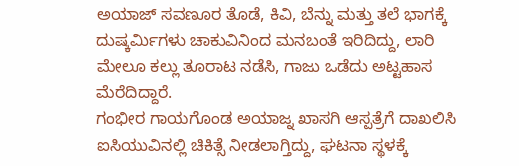ಅಯಾಜ್ ಸವಣೂರ ತೊಡೆ, ಕಿವಿ, ಬೆನ್ನು ಮತ್ತು ತಲೆ ಭಾಗಕ್ಕೆ ದುಷ್ಕರ್ಮಿಗಳು ಚಾಕುವಿನಿಂದ ಮನಬಂತೆ ಇರಿದಿದ್ದು, ಲಾರಿ ಮೇಲೂ ಕಲ್ಲು ತೂರಾಟ ನಡೆಸಿ, ಗಾಜು ಒಡೆದು ಅಟ್ಟಹಾಸ ಮೆರೆದಿದ್ದಾರೆ.
ಗಂಭೀರ ಗಾಯಗೊಂಡ ಅಯಾಜ್ನ ಖಾಸಗಿ ಆಸ್ಪತ್ರೆಗೆ ದಾಖಲಿಸಿ ಐಸಿಯುವಿನಲ್ಲಿ ಚಿಕಿತ್ಸೆ ನೀಡಲಾಗ್ತಿದ್ದು, ಘಟನಾ ಸ್ಥಳಕ್ಕೆ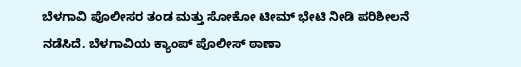ಬೆಳಗಾವಿ ಪೊಲೀಸರ ತಂಡ ಮತ್ತು ಸೋಕೋ ಟೀಮ್ ಭೇಟಿ ನೀಡಿ ಪರಿಶೀಲನೆ ನಡೆಸಿದೆ. ಬೆಳಗಾವಿಯ ಕ್ಯಾಂಪ್ ಪೊಲೀಸ್ ಠಾಣಾ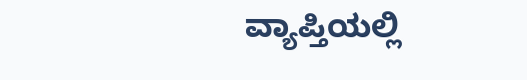ವ್ಯಾಪ್ತಿಯಲ್ಲಿ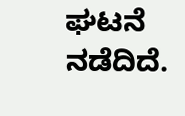ಘಟನೆ ನಡೆದಿದೆ.